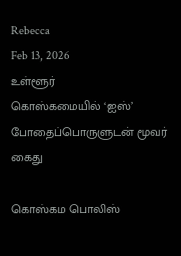Rebecca
Feb 13, 2026
உள்ளூர்
கொஸ்கமையில் ‘ஐஸ்’ போதைப்பொருளுடன் மூவர் கைது

கொஸ்கம பொலிஸ்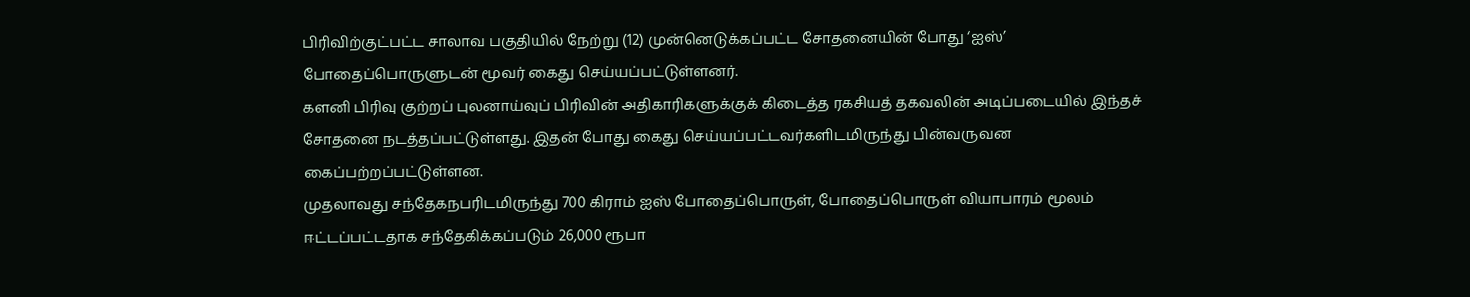பிரிவிற்குட்பட்ட சாலாவ பகுதியில் நேற்று (12) முன்னெடுக்கப்பட்ட சோதனையின் போது ‘ஐஸ்’ போதைப்பொருளுடன் மூவர் கைது செய்யப்பட்டுள்ளனர்.
களனி பிரிவு குற்றப் புலனாய்வுப் பிரிவின் அதிகாரிகளுக்குக் கிடைத்த ரகசியத் தகவலின் அடிப்படையில் இந்தச் சோதனை நடத்தப்பட்டுள்ளது. இதன் போது கைது செய்யப்பட்டவர்களிடமிருந்து பின்வருவன கைப்பற்றப்பட்டுள்ளன.
முதலாவது சந்தேகநபரிடமிருந்து 700 கிராம் ஐஸ் போதைப்பொருள், போதைப்பொருள் வியாபாரம் மூலம் ஈட்டப்பட்டதாக சந்தேகிக்கப்படும் 26,000 ரூபா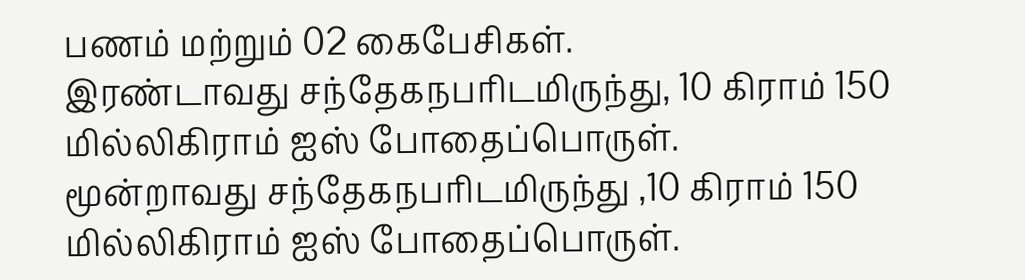பணம் மற்றும் 02 கைபேசிகள்.
இரண்டாவது சந்தேகநபரிடமிருந்து, 10 கிராம் 150 மில்லிகிராம் ஐஸ் போதைப்பொருள்.
மூன்றாவது சந்தேகநபரிடமிருந்து ,10 கிராம் 150 மில்லிகிராம் ஐஸ் போதைப்பொருள்.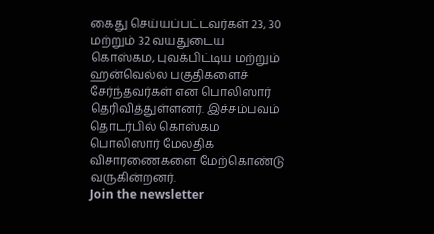கைது செய்யப்பட்டவர்கள் 23, 30 மற்றும் 32 வயதுடைய கொஸ்கம, புவக்பிட்டிய மற்றும் ஹன்வெல்ல பகுதிகளைச் சேர்ந்தவர்கள் என பொலிஸார் தெரிவித்துள்ளனர். இச்சம்பவம் தொடர்பில் கொஸ்கம பொலிஸார் மேலதிக விசாரணைகளை மேற்கொண்டு வருகின்றனர்.
Join the newsletter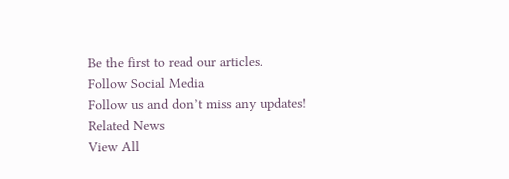Be the first to read our articles.
Follow Social Media
Follow us and don’t miss any updates!
Related News
View All